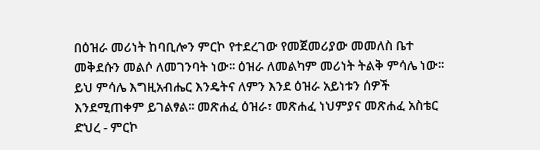በዕዝራ መሪነት ከባቢሎን ምርኮ የተደረገው የመጀመሪያው መመለስ ቤተ መቅደሱን መልሶ ለመገንባት ነው፡፡ ዕዝራ ለመልካም መሪነት ትልቅ ምሳሌ ነው፡፡ ይህ ምሳሌ እግዚአብሔር እንዴትና ለምን እንደ ዕዝራ አይነቱን ሰዎች እንደሚጠቀም ይገልፃል፡፡ መጽሐፈ ዕዝራ፣ መጽሐፈ ነህምያና መጽሐፈ አስቴር ድህረ - ምርኮ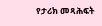የታሪክ መጻሕፍት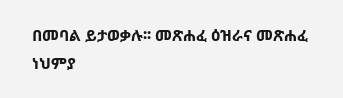በመባል ይታወቃሉ፡፡ መጽሐፈ ዕዝራና መጽሐፈ ነህምያ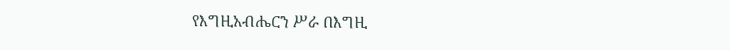የእግዚአብሔርን ሥራ በእግዚ